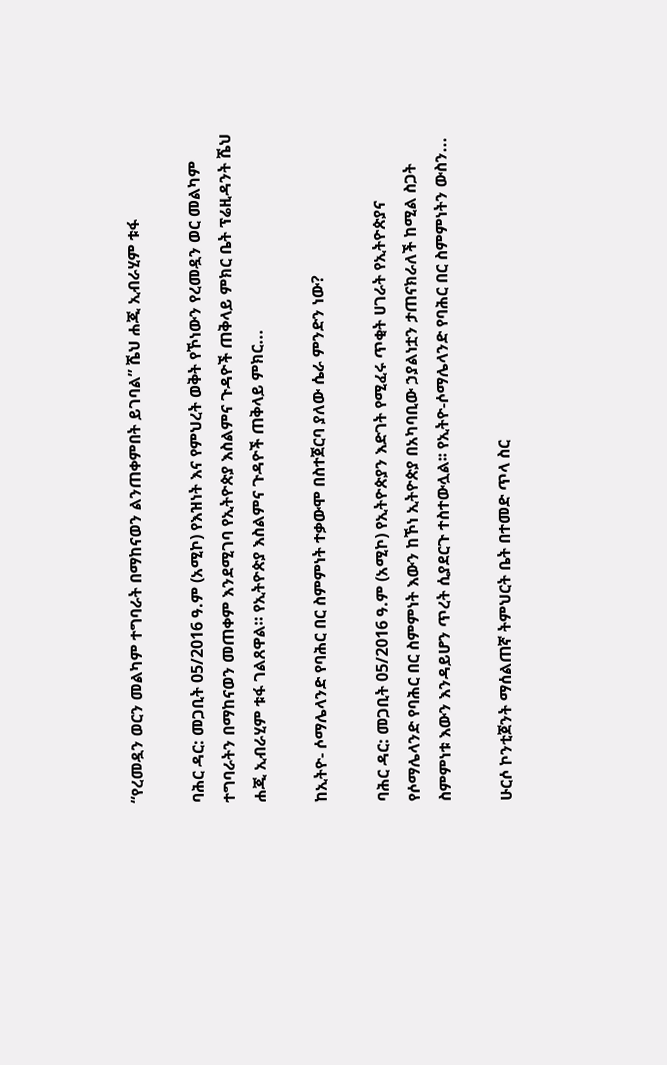“የረመዷን ወርን መልካም ተግባራት በማከናወን ልንጠቀምበት ይገባል” ሼህ ሐጂ ኢብራሂም ቱፋ

ባሕር ዳር: መጋቢት 05/2016 ዓ.ም (አሚኮ) የእዝነት እና የምህረት ወቅት የኾነውን የረመዷን ወር መልካም ተግባራትን በማከናወን መጠቀም እንደሚገባ የኢትዮጵያ እስልምና ጉዳዮች ጠቅላይ ምክር ቤት ፕሬዚዳንት ሼህ ሐጂ ኢብራሂም ቱፋ ገልጸዋል። የኢትዮጵያ እስልምና ጉዳዮች ጠቅላይ ምክር...

ከኢትዮ- ሶማሌላንድ የባሕር በር ስምምነት ተቃውሞ በስተጀርባ ያለው ሴራ ምንድን ነው?

ባሕር ዳር: መጋቢት 05/2016 ዓ.ም (አሚኮ) የኢትዮጵያን እድገት የሚፈሩ ጥቂት ሀገራት የኢትዮጵያና የሶማሌላንድ የባሕር በር ስምምነት እውን ከኾነ ኢትዮጵያ በአካባቢው ኃያልነቷን ታጠናክራለች ከሚል ስጋት ስምምነቱ እውን እንዳይሆን ጥረት ሲያደርጉ ተስተውሏል፡፡ የኢትዮ-ሶማሌላንድ የባሕር በር ስምምነትን ውስን...

ሁርሶ ኮንቲጀንት ማሰልጠኛ ትምህርት ቤት በተመድ ጥላ ስር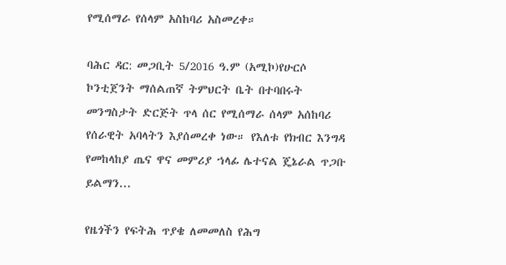የሚሰማራ የሰላም አስከባሪ አስመረቀ።

ባሕር ዳር: መጋቢት 5/2016 ዓ.ም (አሚኮ)የሁርሶ ኮንቲጀንት ማሰልጠኛ ትምህርት ቤት በተባበሩት መንግስታት ድርጅት ጥላ ሰር የሚሰማራ ሰላም አሰከባሪ የሰራዊት አባላትን እያሰመረቀ ነው። የእለቱ የክብር እንግዳ የመከላከያ ጤና ዋና መምሪያ ኀላፊ ሌተናል ጄኔራል ጥጋቡ ይልማን...

የዜጎችን የፍትሕ ጥያቄ ለመመለስ የሕግ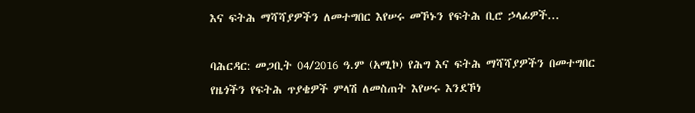እና ፍትሕ ማሻሻያዎችን ለመተግበር እየሠሩ መኾኑን የፍትሕ ቢሮ ኃላፊዎች...

ባሕርዳር: መጋቢት 04/2016 ዓ.ም (አሚኮ) የሕግ እና ፍትሕ ማሻሻያዎችን በመተግበር የዜጎችን የፍትሕ ጥያቄዎች ምላሽ ለመስጠት እየሠሩ እንደኾነ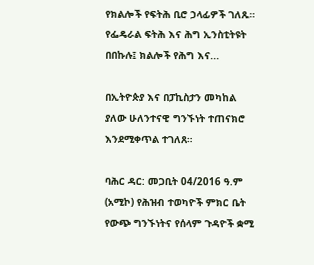የክልሎች የፍትሕ ቢሮ ኃላፊዎች ገለጹ። የፌዴራል ፍትሕ እና ሕግ ኢንስቲትዩት በበኩሉ፤ ክልሎች የሕግ እና...

በኢትዮጵያ እና በፓኪስታን መካከል ያለው ሁለንተናዊ ግንኙነት ተጠናክሮ እንደሚቀጥል ተገለጸ።

ባሕር ዳር: መጋቢት 04/2016 ዓ.ም (አሚኮ) የሕዝብ ተወካዮች ምክር ቤት የውጭ ግንኙነትና የሰላም ጉዳዮች ቋሚ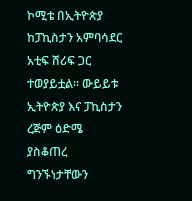ኮሚቴ በኢትዮጵያ ከፓኪስታን አምባሳደር አቲፍ ሸሪፍ ጋር ተወያይቷል። ውይይቱ ኢትዮጵያ እና ፓኪስታን ረጅም ዕድሜ ያስቆጠረ ግንኙነታቸውን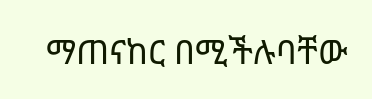ማጠናከር በሚችሉባቸው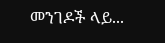መንገዶች ላይ...